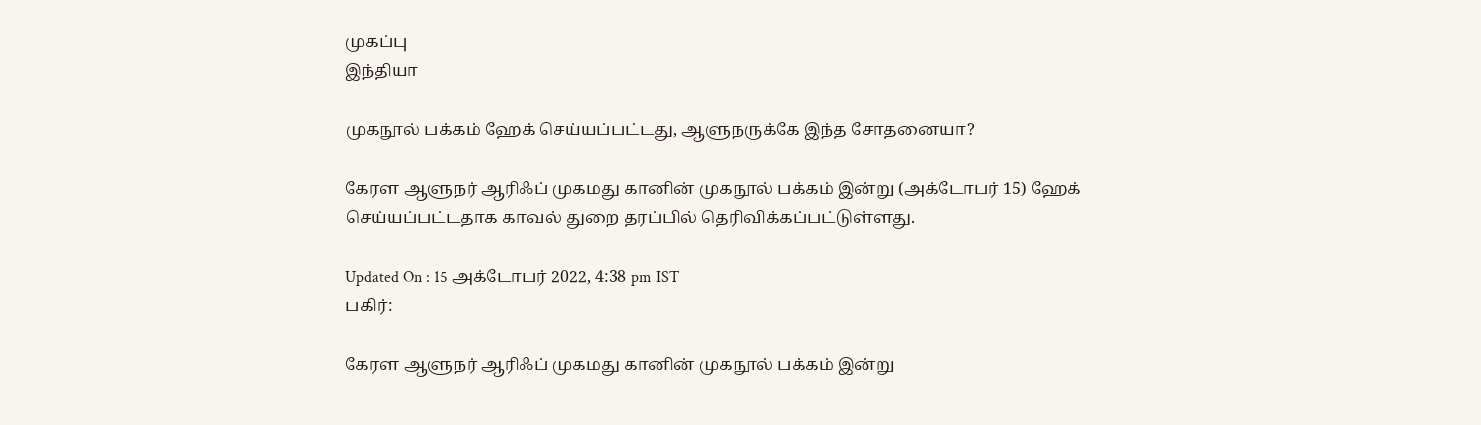முகப்பு
இந்தியா

முகநூல் பக்கம் ஹேக் செய்யப்பட்டது, ஆளுநருக்கே இந்த சோதனையா?

கேரள ஆளுநர் ஆரிஃப் முகமது கானின் முகநூல் பக்கம் இன்று (அக்டோபர் 15) ஹேக் செய்யப்பட்டதாக காவல் துறை தரப்பில் தெரிவிக்கப்பட்டுள்ளது.

Updated On : 15 அக்டோபர் 2022, 4:38 pm IST
பகிர்:

கேரள ஆளுநர் ஆரிஃப் முகமது கானின் முகநூல் பக்கம் இன்று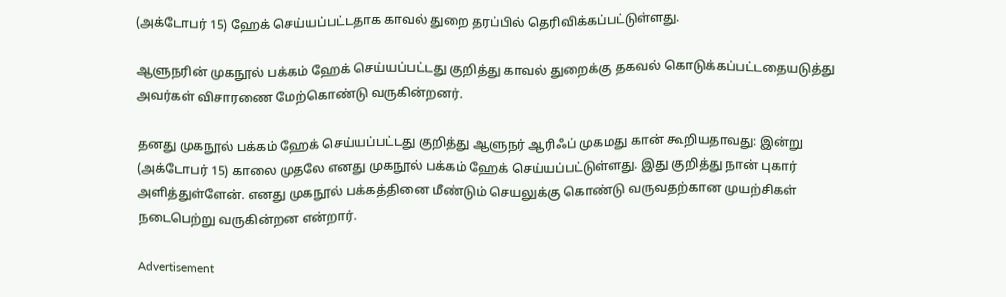(அக்டோபர் 15) ஹேக் செய்யப்பட்டதாக காவல் துறை தரப்பில் தெரிவிக்கப்பட்டுள்ளது.

ஆளுநரின் முகநூல் பக்கம் ஹேக் செய்யப்பட்டது குறித்து காவல் துறைக்கு தகவல் கொடுக்கப்பட்டதையடுத்து அவர்கள் விசாரணை மேற்கொண்டு வருகின்றனர்.

தனது முகநூல் பக்கம் ஹேக் செய்யப்பட்டது குறித்து ஆளுநர் ஆரிஃப் முகமது கான் கூறியதாவது: இன்று (அக்டோபர் 15) காலை முதலே எனது முகநூல் பக்கம் ஹேக் செய்யப்பட்டுள்ளது. இது குறித்து நான் புகார் அளித்துள்ளேன். எனது முகநூல் பக்கத்தினை மீண்டும் செயலுக்கு கொண்டு வருவதற்கான முயற்சிகள் நடைபெற்று வருகின்றன என்றார்.

Advertisement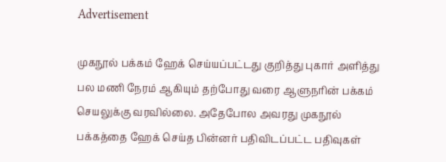Advertisement

முகநூல் பக்கம் ஹேக் செய்யப்பட்டது குறித்து புகார் அளித்து பல மணி நேரம் ஆகியும் தற்போது வரை ஆளுநரின் பக்கம் செயலுக்கு வரவில்லை. அதேபோல அவரது முகநூல் பக்கத்தை ஹேக் செய்த பின்னர் பதிவிடப்பட்ட பதிவுகள்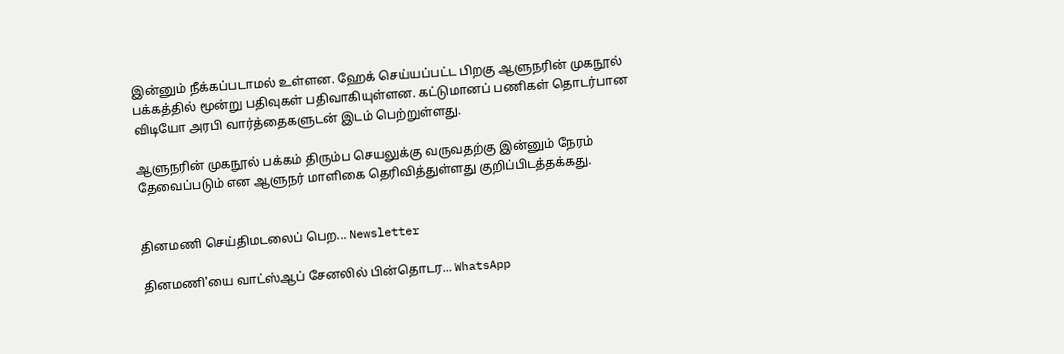இன்னும் நீக்கப்படாமல் உள்ளன. ஹேக் செய்யப்பட்ட பிறகு ஆளுநரின் முகநூல் பக்கத்தில் மூன்று பதிவுகள் பதிவாகியுள்ளன. கட்டுமானப் பணிகள் தொடர்பான விடியோ அரபி வார்த்தைகளுடன் இடம் பெற்றுள்ளது.

ஆளுநரின் முகநூல் பக்கம் திரும்ப செயலுக்கு வருவதற்கு இன்னும் நேரம் தேவைப்படும் என ஆளுநர் மாளிகை தெரிவித்துள்ளது குறிப்பிடத்தக்கது.


தினமணி செய்திமடலைப் பெற... Newsletter

தினமணி'யை வாட்ஸ்ஆப் சேனலில் பின்தொடர... WhatsApp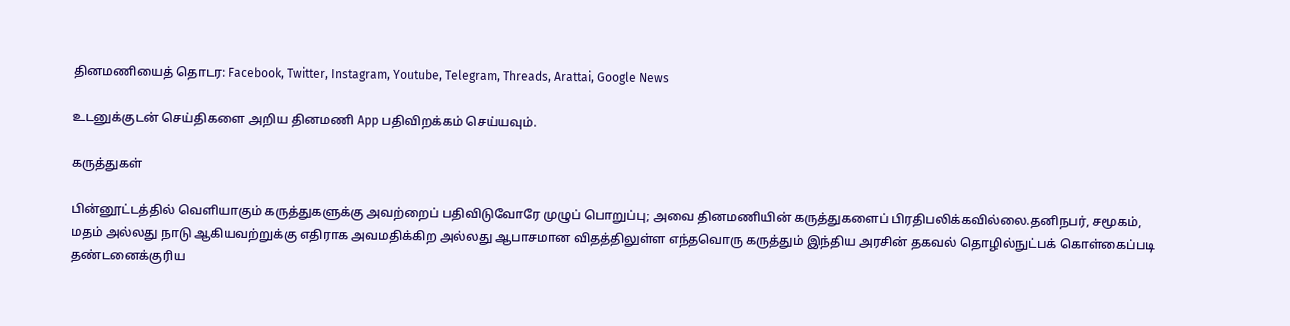தினமணியைத் தொடர: Facebook, Twitter, Instagram, Youtube, Telegram, Threads, Arattai, Google News

உடனுக்குடன் செய்திகளை அறிய தினமணி App பதிவிறக்கம் செய்யவும்.

கருத்துகள்

பின்னூட்டத்தில் வெளியாகும் கருத்துகளுக்கு அவற்றைப் பதிவிடுவோரே முழுப் பொறுப்பு; அவை தினமணியின் கருத்துகளைப் பிரதிபலிக்கவில்லை.தனிநபர், சமூகம், மதம் அல்லது நாடு ஆகியவற்றுக்கு எதிராக அவமதிக்கிற அல்லது ஆபாசமான விதத்திலுள்ள எந்தவொரு கருத்தும் இந்திய அரசின் தகவல் தொழில்நுட்பக் கொள்கைப்படி தண்டனைக்குரிய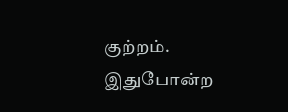குற்றம். இதுபோன்ற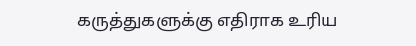கருத்துகளுக்கு எதிராக உரிய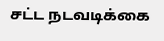சட்ட நடவடிக்கை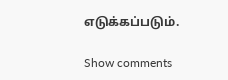எடுக்கப்படும்.

Show comments